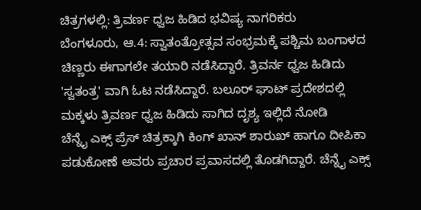ಚಿತ್ರಗಳಲ್ಲಿ: ತ್ರಿವರ್ಣ ಧ್ವಜ ಹಿಡಿದ ಭವಿಷ್ಯ ನಾಗರಿಕರು
ಬೆಂಗಳೂರು, ಆ.4: ಸ್ವಾತಂತ್ರೋತ್ಸವ ಸಂಭ್ರಮಕ್ಕೆ ಪಶ್ಚಿಮ ಬಂಗಾಳದ ಚಿಣ್ಣರು ಈಗಾಗಲೇ ತಯಾರಿ ನಡೆಸಿದ್ದಾರೆ. ತ್ರಿವರ್ನ ಧ್ವಜ ಹಿಡಿದು 'ಸ್ವತಂತ್ರ' ವಾಗಿ ಓಟ ನಡೆಸಿದ್ದಾರೆ. ಬಲೂರ್ ಘಾಟ್ ಪ್ರದೇಶದಲ್ಲಿ ಮಕ್ಕಳು ತ್ರಿವರ್ಣ ಧ್ವಜ ಹಿಡಿದು ಸಾಗಿದ ದೃಶ್ಯ ಇಲ್ಲಿದೆ ನೋಡಿ
ಚೆನ್ನೈ ಎಕ್ಸ್ ಪ್ರೆಸ್ ಚಿತ್ರಕ್ಕಾಗಿ ಕಿಂಗ್ ಖಾನ್ ಶಾರುಖ್ ಹಾಗೂ ದೀಪಿಕಾ ಪಡುಕೋಣೆ ಅವರು ಪ್ರಚಾರ ಪ್ರವಾಸದಲ್ಲಿ ತೊಡಗಿದ್ದಾರೆ. ಚೆನ್ನೈ ಎಕ್ಸ್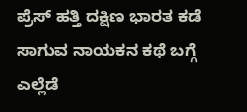ಪ್ರೆಸ್ ಹತ್ತಿ ದಕ್ಷಿಣ ಭಾರತ ಕಡೆ ಸಾಗುವ ನಾಯಕನ ಕಥೆ ಬಗ್ಗೆ ಎಲ್ಲೆಡೆ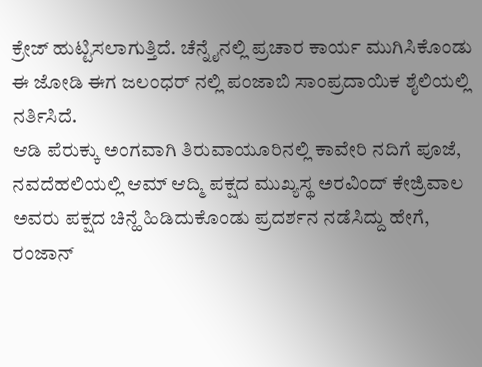ಕ್ರೇಜ್ ಹುಟ್ಟಿಸಲಾಗುತ್ತಿದೆ. ಚೆನ್ನೈನಲ್ಲಿ ಪ್ರಚಾರ ಕಾರ್ಯ ಮುಗಿಸಿಕೊಂಡು ಈ ಜೋಡಿ ಈಗ ಜಲಂಧರ್ ನಲ್ಲಿ ಪಂಜಾಬಿ ಸಾಂಪ್ರದಾಯಿಕ ಶೈಲಿಯಲ್ಲಿ ನರ್ತಿಸಿದೆ.
ಆಡಿ ಪೆರುಕ್ಕು ಅಂಗವಾಗಿ ತಿರುವಾಯೂರಿನಲ್ಲಿ ಕಾವೇರಿ ನದಿಗೆ ಪೂಜೆ, ನವದೆಹಲಿಯಲ್ಲಿ ಆಮ್ ಆದ್ಮಿ ಪಕ್ಷದ ಮುಖ್ಯಸ್ಥ ಅರವಿಂದ್ ಕೇಜ್ರಿವಾಲ ಅವರು ಪಕ್ಷದ ಚಿನ್ಹೆ ಹಿಡಿದುಕೊಂಡು ಪ್ರದರ್ಶನ ನಡೆಸಿದ್ದು ಹೇಗೆ, ರಂಜಾನ್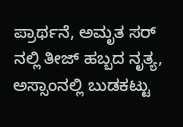ಪ್ರಾರ್ಥನೆ, ಅಮೃತ ಸರ್ ನಲ್ಲಿ ತೀಜ್ ಹಬ್ಬದ ನೃತ್ಯ, ಅಸ್ಸಾಂನಲ್ಲಿ ಬುಡಕಟ್ಟು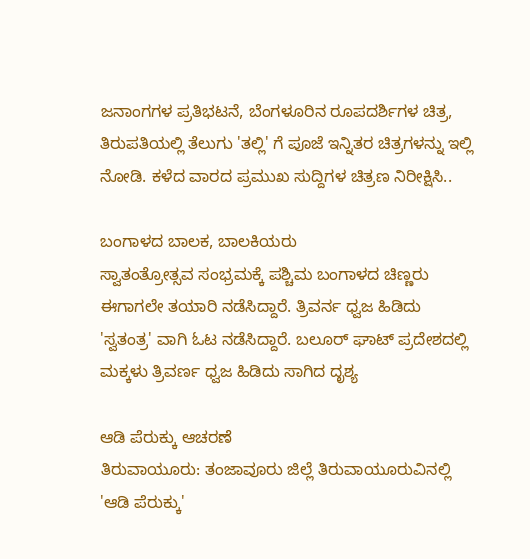ಜನಾಂಗಗಳ ಪ್ರತಿಭಟನೆ, ಬೆಂಗಳೂರಿನ ರೂಪದರ್ಶಿಗಳ ಚಿತ್ರ, ತಿರುಪತಿಯಲ್ಲಿ ತೆಲುಗು 'ತಲ್ಲಿ' ಗೆ ಪೂಜೆ ಇನ್ನಿತರ ಚಿತ್ರಗಳನ್ನು ಇಲ್ಲಿ ನೋಡಿ. ಕಳೆದ ವಾರದ ಪ್ರಮುಖ ಸುದ್ದಿಗಳ ಚಿತ್ರಣ ನಿರೀಕ್ಷಿಸಿ..

ಬಂಗಾಳದ ಬಾಲಕ, ಬಾಲಕಿಯರು
ಸ್ವಾತಂತ್ರೋತ್ಸವ ಸಂಭ್ರಮಕ್ಕೆ ಪಶ್ಚಿಮ ಬಂಗಾಳದ ಚಿಣ್ಣರು ಈಗಾಗಲೇ ತಯಾರಿ ನಡೆಸಿದ್ದಾರೆ. ತ್ರಿವರ್ನ ಧ್ವಜ ಹಿಡಿದು 'ಸ್ವತಂತ್ರ' ವಾಗಿ ಓಟ ನಡೆಸಿದ್ದಾರೆ. ಬಲೂರ್ ಘಾಟ್ ಪ್ರದೇಶದಲ್ಲಿ ಮಕ್ಕಳು ತ್ರಿವರ್ಣ ಧ್ವಜ ಹಿಡಿದು ಸಾಗಿದ ದೃಶ್ಯ

ಆಡಿ ಪೆರುಕ್ಕು ಆಚರಣೆ
ತಿರುವಾಯೂರು: ತಂಜಾವೂರು ಜಿಲ್ಲೆ ತಿರುವಾಯೂರುವಿನಲ್ಲಿ 'ಆಡಿ ಪೆರುಕ್ಕು'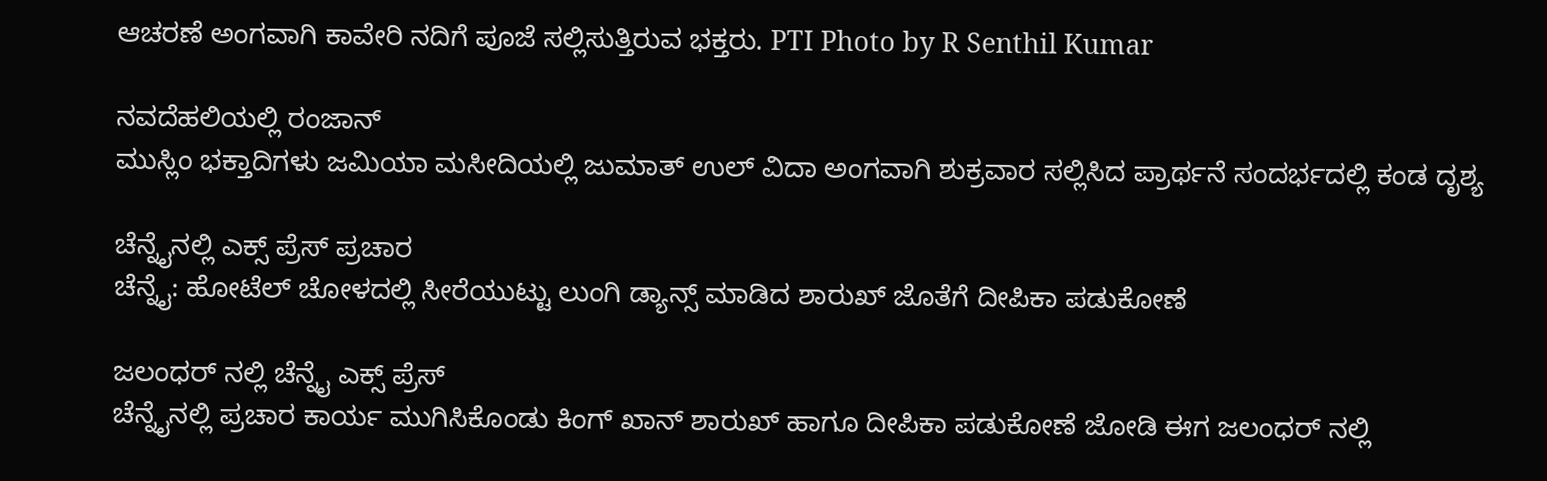ಆಚರಣೆ ಅಂಗವಾಗಿ ಕಾವೇರಿ ನದಿಗೆ ಪೂಜೆ ಸಲ್ಲಿಸುತ್ತಿರುವ ಭಕ್ತರು. PTI Photo by R Senthil Kumar

ನವದೆಹಲಿಯಲ್ಲಿ ರಂಜಾನ್
ಮುಸ್ಲಿಂ ಭಕ್ತಾದಿಗಳು ಜಮಿಯಾ ಮಸೀದಿಯಲ್ಲಿ ಜುಮಾತ್ ಉಲ್ ವಿದಾ ಅಂಗವಾಗಿ ಶುಕ್ರವಾರ ಸಲ್ಲಿಸಿದ ಪ್ರಾರ್ಥನೆ ಸಂದರ್ಭದಲ್ಲಿ ಕಂಡ ದೃಶ್ಯ

ಚೆನ್ನೈನಲ್ಲಿ ಎಕ್ಸ್ ಪ್ರೆಸ್ ಪ್ರಚಾರ
ಚೆನ್ನೈ: ಹೋಟೆಲ್ ಚೋಳದಲ್ಲಿ ಸೀರೆಯುಟ್ಟು ಲುಂಗಿ ಡ್ಯಾನ್ಸ್ ಮಾಡಿದ ಶಾರುಖ್ ಜೊತೆಗೆ ದೀಪಿಕಾ ಪಡುಕೋಣೆ

ಜಲಂಧರ್ ನಲ್ಲಿ ಚೆನ್ನೈ ಎಕ್ಸ್ ಪ್ರೆಸ್
ಚೆನ್ನೈನಲ್ಲಿ ಪ್ರಚಾರ ಕಾರ್ಯ ಮುಗಿಸಿಕೊಂಡು ಕಿಂಗ್ ಖಾನ್ ಶಾರುಖ್ ಹಾಗೂ ದೀಪಿಕಾ ಪಡುಕೋಣೆ ಜೋಡಿ ಈಗ ಜಲಂಧರ್ ನಲ್ಲಿ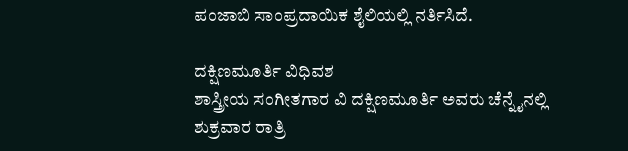ಪಂಜಾಬಿ ಸಾಂಪ್ರದಾಯಿಕ ಶೈಲಿಯಲ್ಲಿ ನರ್ತಿಸಿದೆ.

ದಕ್ಷಿಣಮೂರ್ತಿ ವಿಧಿವಶ
ಶಾಸ್ತ್ರೀಯ ಸಂಗೀತಗಾರ ವಿ ದಕ್ಷಿಣಮೂರ್ತಿ ಅವರು ಚೆನ್ನೈನಲ್ಲಿ ಶುಕ್ರವಾರ ರಾತ್ರಿ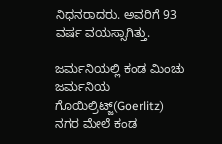ನಿಧನರಾದರು. ಅವರಿಗೆ 93 ವರ್ಷ ವಯಸ್ಸಾಗಿತ್ತು.

ಜರ್ಮನಿಯಲ್ಲಿ ಕಂಡ ಮಿಂಚು
ಜರ್ಮನಿಯ ಗೊಯಿಲ್ರಿಟ್ಜ್(Goerlitz) ನಗರ ಮೇಲೆ ಕಂಡ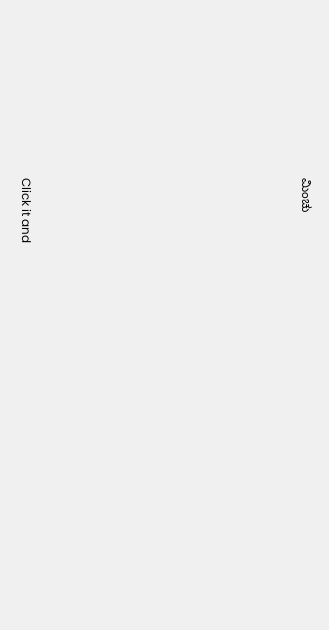ಮಿಂಚು












Click it and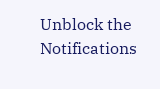Unblock the Notifications